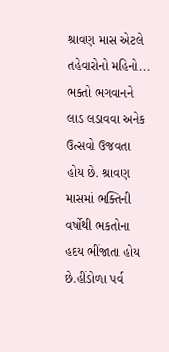શ્રાવણ માસ એટલે તહેવારોનો મહિનો... ભક્તો ભગવાનને લાડ લડાવવા અનેક ઉત્સવો ઉજવતા હોય છે. શ્રાવણ માસમાં ભક્તિની વર્ષોથી ભકતોના હદય ભીંજાતા હોય છે.હીંડોળા પર્વ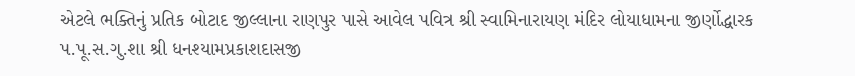એટલે ભક્તિનું પ્રતિક બોટાદ જીલ્લાના રાણપુર પાસે આવેલ પવિત્ર શ્રી સ્વામિનારાયણ મંદિર લોયાધામના જીર્ણોદ્ધારક પ.પૂ.સ.ગુ.શા શ્રી ધનશ્યામપ્રકાશદાસજી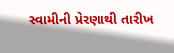સ્વામીની પ્રેરણાથી તારીખ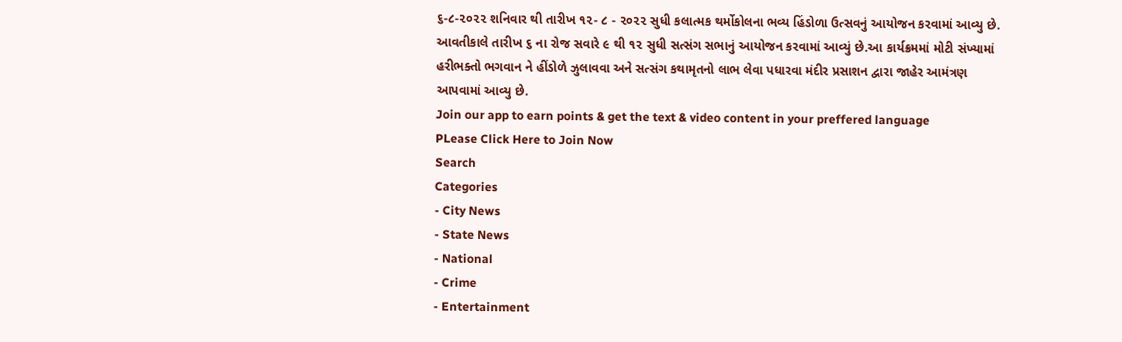૬-૮-૨૦૨૨ શનિવાર થી તારીખ ૧૨- ૮ - ૨૦૨૨ સુધી કલાત્મક થર્મોકોલના ભવ્ય હિંડોળા ઉત્સવનું આયોજન કરવામાં આવ્યુ છે. આવતીકાલે તારીખ ૬ ના રોજ સવારે ૯ થી ૧૨ સુધી સત્સંગ સભાનું આયોજન કરવામાં આવ્યું છે.આ કાર્યક્રમમાં મોટી સંખ્યામાં હરીભક્તો ભગવાન ને હીંડોળે ઝુલાવવા અને સત્સંગ કથામૃતનો લાભ લેવા પધારવા મંદીર પ્રસાશન દ્વારા જાહેર આમંત્રણ આપવામાં આવ્યુ છે.
Join our app to earn points & get the text & video content in your preffered language
PLease Click Here to Join Now
Search
Categories
- City News
- State News
- National
- Crime
- Entertainment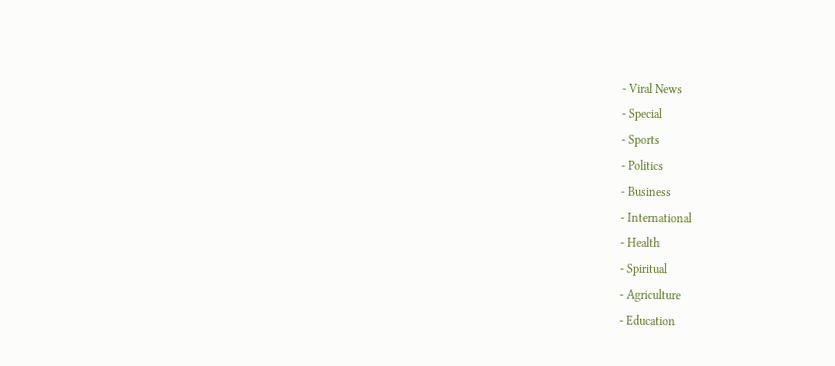- Viral News
- Special
- Sports
- Politics
- Business
- International
- Health
- Spiritual
- Agriculture
- Education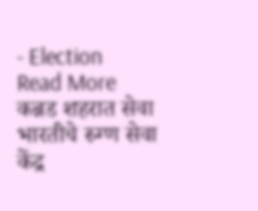- Election
Read More
कन्नड शहरात सेवा भारतीचे रुग्ण सेवा केंद्र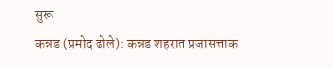सुरू
कन्नड (प्रमोद ढोले): कन्नड शहरात प्रजासत्ताक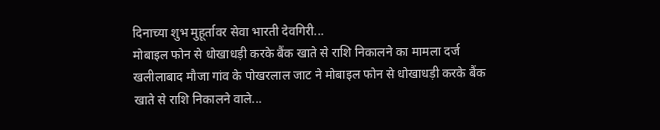दिनाच्या शुभ मुहूर्तावर सेवा भारती देवगिरी...
मोबाइल फोन से धोखाधड़ी करके बैंक खाते से राशि निकालने का मामला दर्ज
खलीलाबाद मौजा गांव के पोखरलाल जाट ने मोबाइल फोन से धोखाधड़ी करके बैंक खाते से राशि निकालने वाले...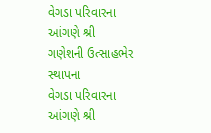વેગડા પરિવારના આંગણે શ્રી ગણેશની ઉત્સાહભેર સ્થાપના
વેગડા પરિવારના આંગણે શ્રી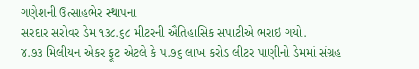ગણેશની ઉત્સાહભેર સ્થાપના
સરદાર સરોવર ડેમ ૧૩૮.૬૮ મીટરની ઐતિહાસિક સપાટીએ ભરાઇ ગયો.
૪.૭૩ મિલીયન એકર ફૂટ એટલે કે પ.૭૬ લાખ કરોડ લીટર પાણીનો ડેમમાં સંગ્રહ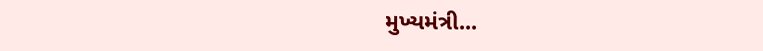મુખ્યમંત્રી...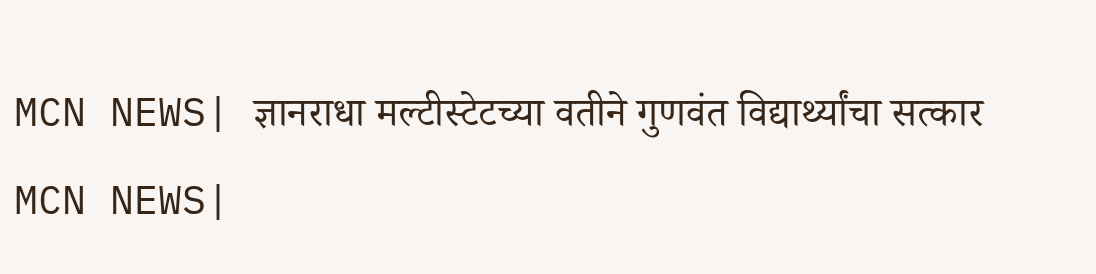MCN NEWS| ज्ञानराधा मल्टीस्टेटच्या वतीने गुणवंत विद्यार्थ्यांचा सत्कार
MCN NEWS|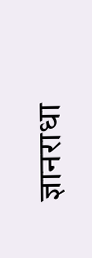ज्ञानराधा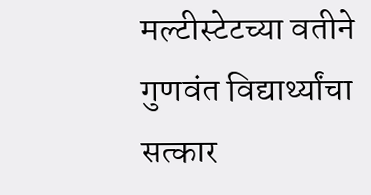मल्टीस्टेटच्या वतीने गुणवंत विद्यार्थ्यांचा सत्कार